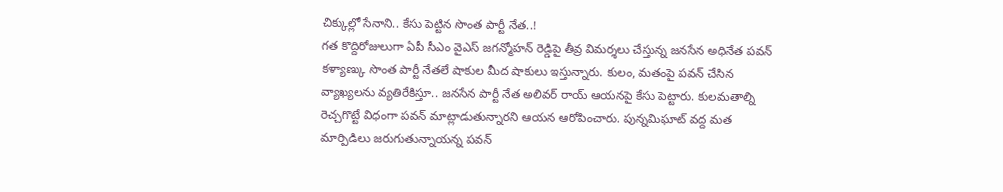చిక్కుల్లో సేనాని.. కేసు పెట్టిన సొంత పార్టీ నేత..!
గత కొద్దిరోజులుగా ఏపీ సీఎం వైఎస్ జగన్మోహన్ రెడ్డిపై తీవ్ర విమర్శలు చేస్తున్న జనసేన అధినేత పవన్ కళ్యాణ్కు సొంత పార్టీ నేతలే షాకుల మీద షాకులు ఇస్తున్నారు. కులం, మతంపై పవన్ చేసిన వ్యాఖ్యలను వ్యతిరేకిస్తూ.. జనసేన పార్టీ నేత అలివర్ రాయ్ ఆయనపై కేసు పెట్టారు. కులమతాల్ని రెచ్చగొట్టే విధంగా పవన్ మాట్లాడుతున్నారని ఆయన ఆరోపించారు. పున్నమిఘాట్ వద్ద మత మార్పిడిలు జరుగుతున్నాయన్న పవన్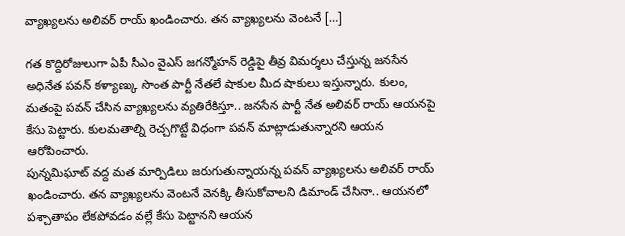వ్యాఖ్యలను అలివర్ రాయ్ ఖండించారు. తన వ్యాఖ్యలను వెంటనే […]

గత కొద్దిరోజులుగా ఏపీ సీఎం వైఎస్ జగన్మోహన్ రెడ్డిపై తీవ్ర విమర్శలు చేస్తున్న జనసేన అధినేత పవన్ కళ్యాణ్కు సొంత పార్టీ నేతలే షాకుల మీద షాకులు ఇస్తున్నారు. కులం, మతంపై పవన్ చేసిన వ్యాఖ్యలను వ్యతిరేకిస్తూ.. జనసేన పార్టీ నేత అలివర్ రాయ్ ఆయనపై కేసు పెట్టారు. కులమతాల్ని రెచ్చగొట్టే విధంగా పవన్ మాట్లాడుతున్నారని ఆయన ఆరోపించారు.
పున్నమిఘాట్ వద్ద మత మార్పిడిలు జరుగుతున్నాయన్న పవన్ వ్యాఖ్యలను అలివర్ రాయ్ ఖండించారు. తన వ్యాఖ్యలను వెంటనే వెనక్కి తీసుకోవాలని డిమాండ్ చేసినా.. ఆయనలో పశ్చాతాపం లేకపోవడం వల్లే కేసు పెట్టానని ఆయన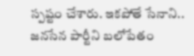స్పష్టం చేశారు. ఇకపోతే సేనాని.. జనసేన పార్టీని బలోపేతం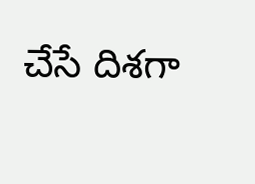చేసే దిశగా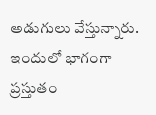అడుగులు వేస్తున్నారు. ఇందులో భాగంగా ప్రస్తుతం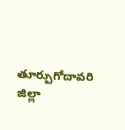తూర్పుగోదావరి జిల్లా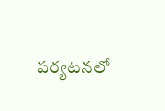పర్యటనలో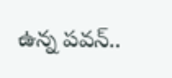ఉన్న పవన్..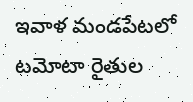ఇవాళ మండపేటలో టమోటా రైతుల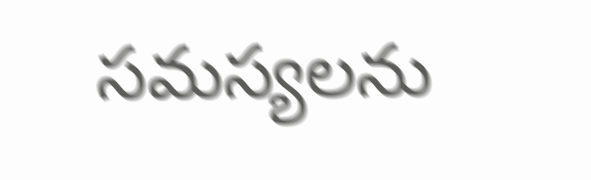సమస్యలను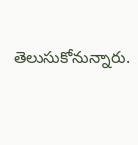తెలుసుకోనున్నారు.